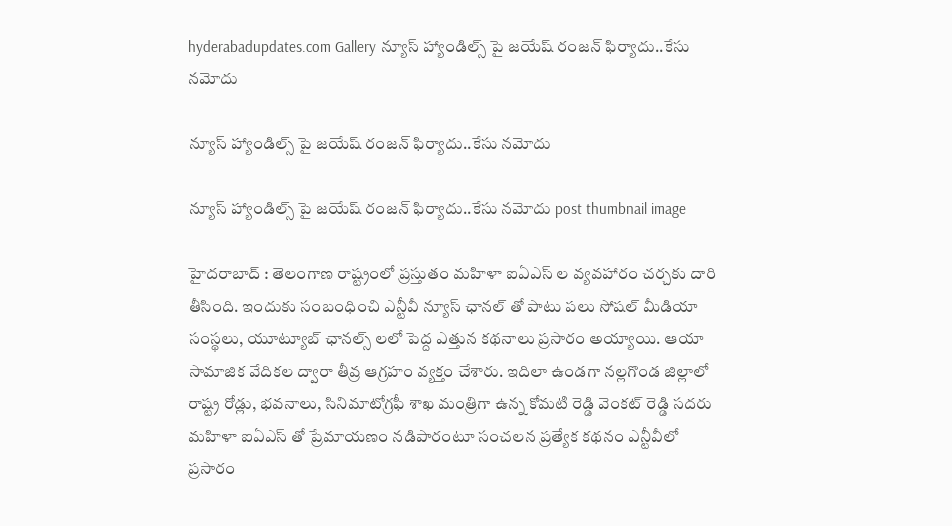hyderabadupdates.com Gallery న్యూస్ హ్యాండిల్స్ పై జ‌యేష్ రంజ‌న్ ఫిర్యాదు..కేసు నమోదు

న్యూస్ హ్యాండిల్స్ పై జ‌యేష్ రంజ‌న్ ఫిర్యాదు..కేసు నమోదు

న్యూస్ హ్యాండిల్స్ పై జ‌యేష్ రంజ‌న్ ఫిర్యాదు..కేసు నమోదు post thumbnail image

హైద‌రాబాద్ : తెలంగాణ రాష్ట్రంలో ప్ర‌స్తుతం మ‌హిళా ఐఏఎస్ ల వ్య‌వ‌హారం చ‌ర్చ‌కు దారి తీసింది. ఇందుకు సంబంధించి ఎన్టీవీ న్యూస్ ఛాన‌ల్ తో పాటు ప‌లు సోష‌ల్ మీడియా సంస్థ‌లు, యూట్యూబ్ ఛాన‌ల్స్ ల‌లో పెద్ద ఎత్తున క‌థ‌నాలు ప్ర‌సారం అయ్యాయి. ఆయా సామాజిక వేదిక‌ల ద్వారా తీవ్ర ఆగ్ర‌హం వ్య‌క్తం చేశారు. ఇదిలా ఉండ‌గా న‌ల్ల‌గొండ జిల్లాలో రాష్ట్ర రోడ్లు, భ‌వ‌నాలు, సినిమాటోగ్ర‌ఫీ శాఖ మంత్రిగా ఉన్న కోమ‌టి రెడ్డి వెంక‌ట్ రెడ్డి స‌ద‌రు మ‌హిళా ఐఏఎస్ తో ప్రేమాయ‌ణం న‌డిపారంటూ సంచ‌ల‌న ప్ర‌త్యేక క‌థ‌నం ఎన్టీవీలో ప్ర‌సారం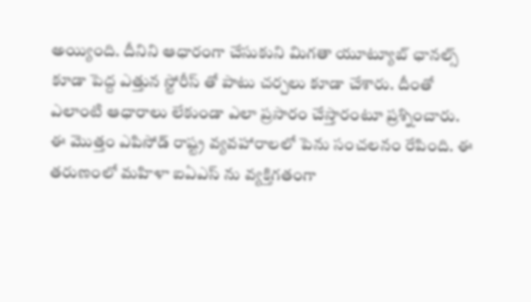అయ్యింది. దీనిని ఆధారంగా చేసుకుని మిగ‌తా యూట్యూబ్ ఛాన‌ల్స్ కూడా పెద్ద ఎత్తున స్టోరీస్ తో పాటు చ‌ర్చ‌లు కూడా చేశారు. దీంతో ఎలాంటి ఆధారాలు లేకుండా ఎలా ప్ర‌సారం చేస్తారంటూ ప్ర‌శ్నించారు.
ఈ మొత్తం ఎపిసోడ్ రాష్ట్ర వ్య‌వ‌హారాల‌లో పెను సంచ‌ల‌నం రేపింది. ఈ త‌రుణంలో మ‌హిళా ఐఏఎస్ ను వ్య‌క్తిగ‌తంగా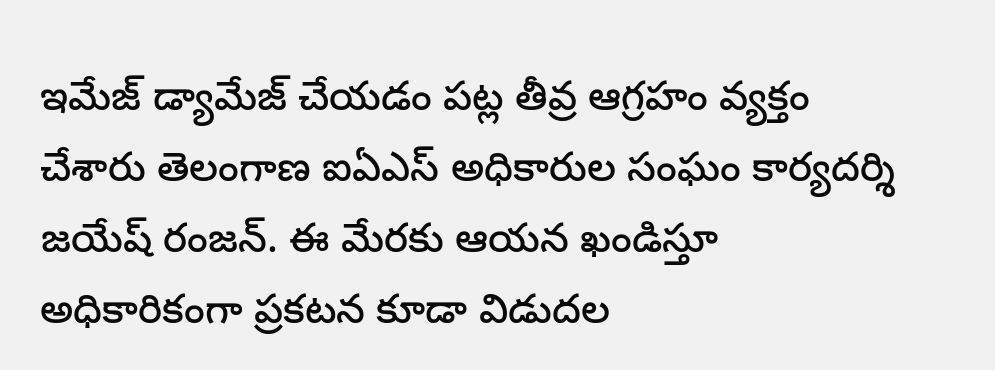ఇమేజ్ డ్యామేజ్ చేయ‌డం ప‌ట్ల తీవ్ర ఆగ్ర‌హం వ్య‌క్తం చేశారు తెలంగాణ ఐఏఎస్ అధికారుల సంఘం కార్య‌ద‌ర్శి జ‌యేష్ రంజ‌న్. ఈ మేర‌కు ఆయ‌న ఖండిస్తూ అధికారికంగా ప్ర‌క‌ట‌న కూడా విడుద‌ల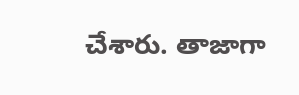చేశారు. తాజాగా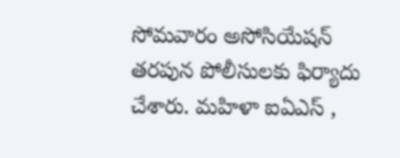సోమ‌వారం అసోసియేష‌న్ త‌ర‌పున పోలీసుల‌కు ఫిర్యాదు చేశారు. మ‌హిళా ఐఏఎస్ ,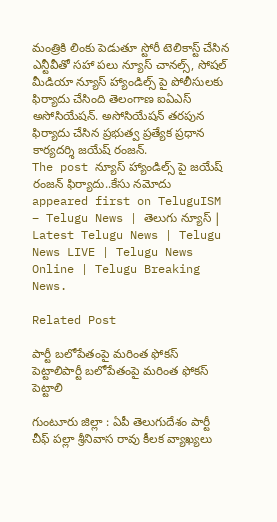మంత్రికి లింకు పెడుతూ స్టోరీ టెలికాస్ట్ చేసిన ఎన్టీవీతో స‌హా పలు న్యూస్ చానల్స్, సోషల్ మీడియా న్యూస్ హ్యాండిల్స్ పై పోలీసులకు ఫిర్యాదు చేసింది తెలంగాణ ఐఏఎస్ అసోసియేషన్. అసోసియేషన్ తరపున ఫిర్యాదు చేసిన ప్రభుత్వ ప్రత్యేక ప్రధాన కార్యదర్శి జయేష్ రంజన్.
The post న్యూస్ హ్యాండిల్స్ పై జ‌యేష్ రంజ‌న్ ఫిర్యాదు..కేసు నమోదు appeared first on TeluguISM – Telugu News | తెలుగు న్యూస్ | Latest Telugu News | Telugu News LIVE | Telugu News Online | Telugu Breaking News.

Related Post

పార్టీ బ‌లోపేతంపై మ‌రింత ఫోక‌స్ పెట్టాలిపార్టీ బ‌లోపేతంపై మ‌రింత ఫోక‌స్ పెట్టాలి

గుంటూరు జిల్లా : ఏపీ తెలుగుదేశం పార్టీ చీఫ్ ప‌ల్లా శ్రీ‌నివాస రావు కీల‌క వ్యాఖ్య‌లు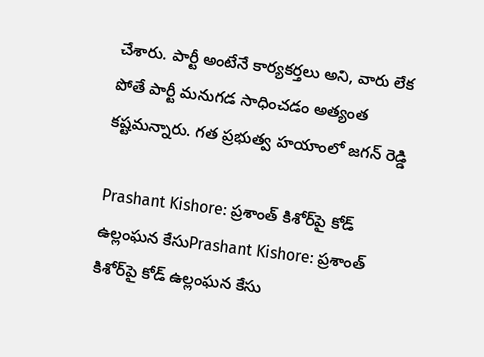చేశారు. పార్టీ అంటేనే కార్య‌క‌ర్త‌లు అని, వారు లేక పోతే పార్టీ మ‌నుగ‌డ సాధించ‌డం అత్యంత క‌ష్ట‌మ‌న్నారు. గ‌త ప్ర‌భుత్వ హ‌యాంలో జ‌గ‌న్ రెడ్డి

Prashant Kishore: ప్రశాంత్ కిశోర్‌పై కోడ్ ఉల్లంఘన కేసుPrashant Kishore: ప్రశాంత్ కిశోర్‌పై కోడ్ ఉల్లంఘన కేసు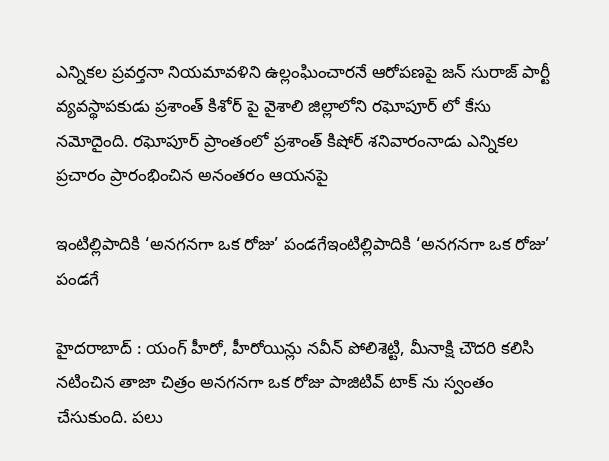ఎన్నికల ప్రవర్తనా నియమావళిని ఉల్లంఘించారనే ఆరోపణపై జన్ సురాజ్ పార్టీ వ్యవస్థాపకుడు ప్రశాంత్ కిశోర్ పై వైశాలి జిల్లాలోని రఘోపూర్ లో కేసు నమోదైంది. రఘోపూర్ ప్రాంతంలో ప్రశాంత్ కిషోర్ శనివారంనాడు ఎన్నికల ప్రచారం ప్రారంభించిన అనంతరం ఆయనపై

ఇంటిల్లిపాదికి ‘అన‌గ‌న‌గా ఒక రోజు’ పండ‌గేఇంటిల్లిపాదికి ‘అన‌గ‌న‌గా ఒక రోజు’ పండ‌గే

హైద‌రాబాద్ : యంగ్ హీరో, హీరోయిన్లు న‌వీన్ పోలిశెట్టి, మీనాక్షి చౌద‌రి క‌లిసి న‌టించిన తాజా చిత్రం అన‌గ‌న‌గా ఒక రోజు పాజిటివ్ టాక్ ను స్వంతం చేసుకుంది. ప‌లు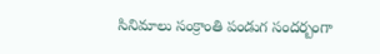సినిమాలు సంక్రాంతి పండుగ సంద‌ర్బంగా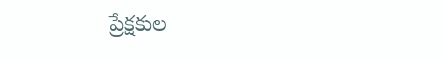ప్రేక్ష‌కుల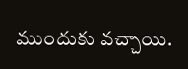ముందుకు వ‌చ్చాయి.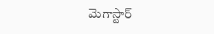మెగాస్టార్